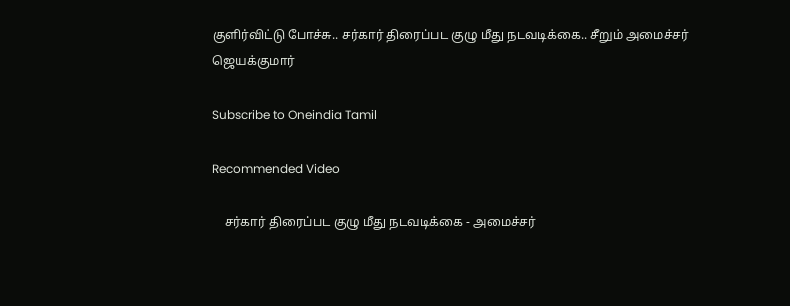குளிர்விட்டு போச்சு.. சர்கார் திரைப்பட குழு மீது நடவடிக்கை.. சீறும் அமைச்சர் ஜெயக்குமார்

Subscribe to Oneindia Tamil

Recommended Video

    சர்கார் திரைப்பட குழு மீது நடவடிக்கை - அமைச்சர்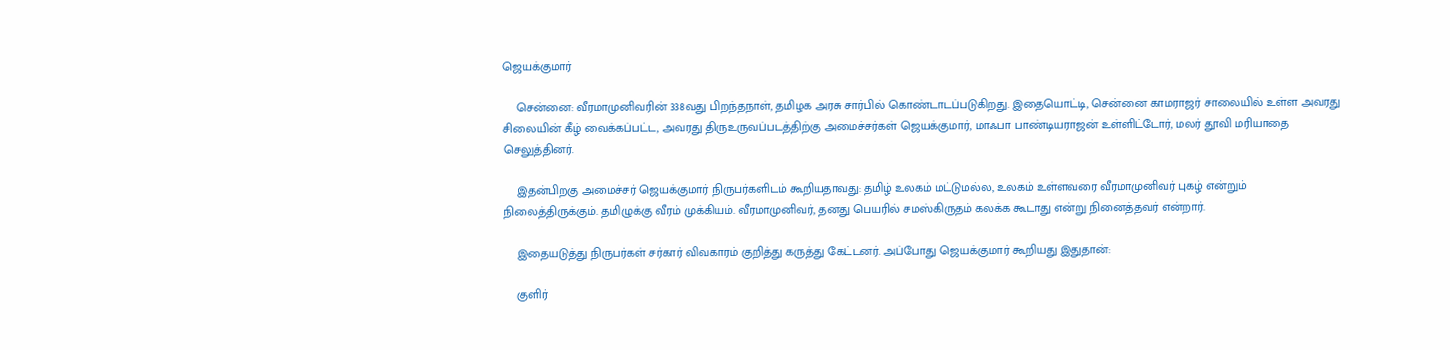ஜெயக்குமார்

    சென்னை: வீரமாமுனிவரின் 338வது பிறந்தநாள், தமிழக அரசு சார்பில் கொண்டாடப்படுகிறது. இதையொட்டி, சென்னை காமராஜர் சாலையில் உள்ள அவரது சிலையின் கீழ் வைக்கப்பட்ட, அவரது திருஉருவப்படத்திற்கு அமைச்சர்கள் ஜெயக்குமார், மாஃபா பாண்டியராஜன் உள்ளிட்டோர், மலர் தூவி மரியாதை செலுத்தினர்.

    இதன்பிறகு அமைச்சர் ஜெயக்குமார் நிருபர்களிடம் கூறியதாவது: தமிழ் உலகம் மட்டுமல்ல, உலகம் உள்ளவரை வீரமாமுனிவர் புகழ் என்றும் நிலைத்திருக்கும். தமிழுக்கு வீரம் முக்கியம். வீரமாமுனிவர், தனது பெயரில் சமஸ்கிருதம் கலக்க கூடாது என்று நினைத்தவர் என்றார்.

    இதையடுத்து நிருபர்கள் சர்கார் விவகாரம் குறித்து கருத்து கேட்டனர். அப்போது ஜெயக்குமார் கூறியது இதுதான்:

    குளிர்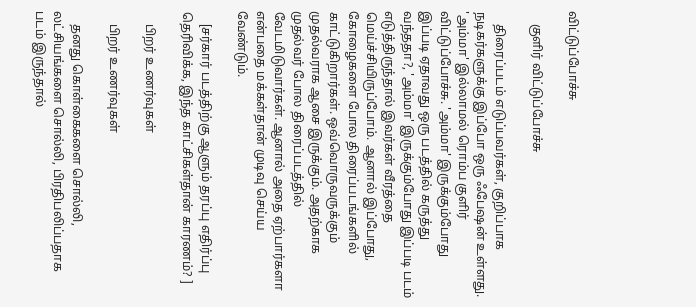விட்டுப்போச்சு

    குளிர் விட்டுப்போச்சு

    திரைப்படம் எடுப்பவர்கள், குறிப்பாக நடிகர்களுக்கு இப்போ ஒரு ஃபேஷன் உள்ளது. 'அம்மா' இல்லாமல் ரொம்ப குளிர் விட்டுப்போச்சு. 'அம்மா' இருக்கும்போது இப்படி ஏதாவது ஒரு படத்தில் கருத்து வந்ததா?, 'அம்மா' இருக்கும்போது இப்படி படம் எடுத்திருந்தால் இவர்கள் வீரத்தை மெய்ச்சியிருப்போம். ஆனால் இப்போது, கோழைகளை போல திரைப்படங்களில் காட்டுகிறார்கள். ஒவ்வொருவருக்கும் முதல்வராக ஆசை இருக்கும். அதற்காக முதல்வர் போல திரைப்படத்தில் வேடமிடுவார்கள். ஆனால் அதை ஏற்பார்களா என்பதை மக்கள்தான் முடிவு செய்ய வேண்டும்.

    [சர்கார் படத்திற்கு ஆளும் தரப்பு எதிர்ப்பு தெரிவிக்க, இந்த காட்சிகள்தான் காரணம்? ]

    பிறர் உணர்வுகள்

    பிறர் உணர்வுகள்

    தனது கொள்கைகளை சொல்லி, லட்சியங்களை சொல்லி, பிரதிபலிப்பதாக படம் இருந்தால்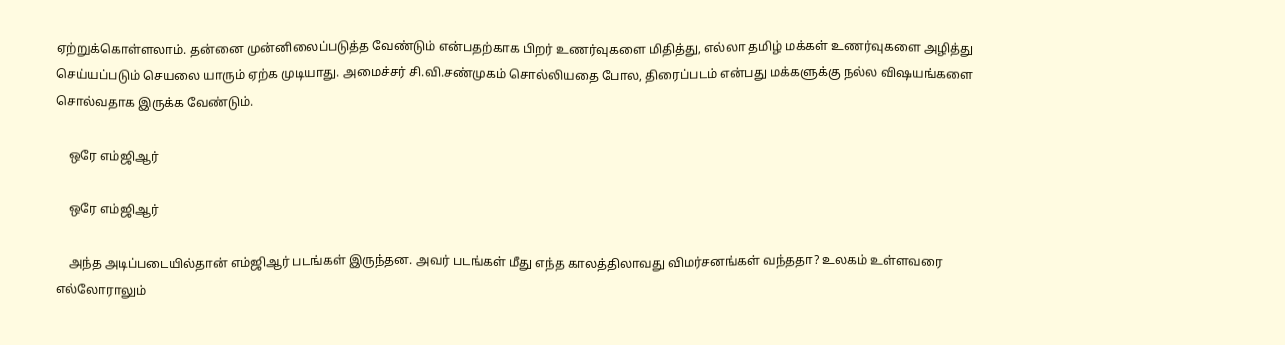ஏற்றுக்கொள்ளலாம். தன்னை முன்னிலைப்படுத்த வேண்டும் என்பதற்காக பிறர் உணர்வுகளை மிதித்து, எல்லா தமிழ் மக்கள் உணர்வுகளை அழித்து செய்யப்படும் செயலை யாரும் ஏற்க முடியாது. அமைச்சர் சி.வி.சண்முகம் சொல்லியதை போல, திரைப்படம் என்பது மக்களுக்கு நல்ல விஷயங்களை சொல்வதாக இருக்க வேண்டும்.

    ஒரே எம்ஜிஆர்

    ஒரே எம்ஜிஆர்

    அந்த அடிப்படையில்தான் எம்ஜிஆர் படங்கள் இருந்தன. அவர் படங்கள் மீது எந்த காலத்திலாவது விமர்சனங்கள் வந்ததா? உலகம் உள்ளவரை எல்லோராலும்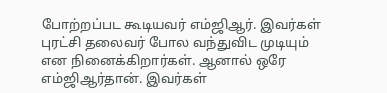போற்றப்பட கூடியவர் எம்ஜிஆர். இவர்கள் புரட்சி தலைவர் போல வந்துவிட முடியும் என நினைக்கிறார்கள். ஆனால் ஒரே எம்ஜிஆர்தான். இவர்கள்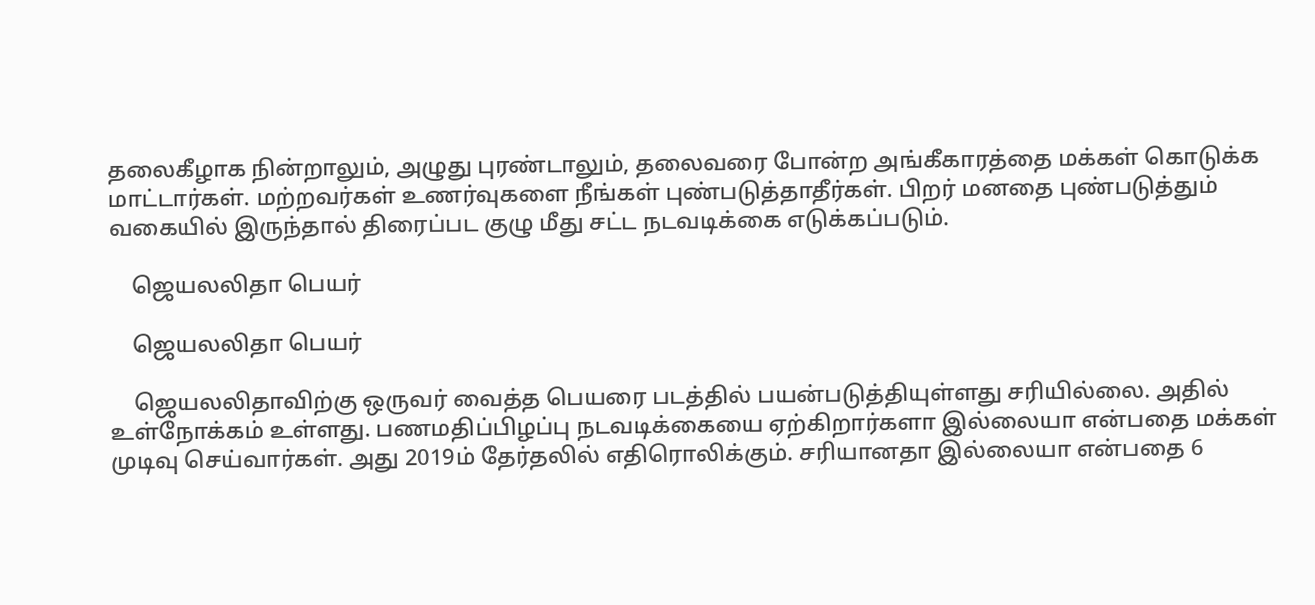தலைகீழாக நின்றாலும், அழுது புரண்டாலும், தலைவரை போன்ற அங்கீகாரத்தை மக்கள் கொடுக்க மாட்டார்கள். மற்றவர்கள் உணர்வுகளை நீங்கள் புண்படுத்தாதீர்கள். பிறர் மனதை புண்படுத்தும் வகையில் இருந்தால் திரைப்பட குழு மீது சட்ட நடவடிக்கை எடுக்கப்படும்.

    ஜெயலலிதா பெயர்

    ஜெயலலிதா பெயர்

    ஜெயலலிதாவிற்கு ஒருவர் வைத்த பெயரை படத்தில் பயன்படுத்தியுள்ளது சரியில்லை. அதில் உள்நோக்கம் உள்ளது. பணமதிப்பிழப்பு நடவடிக்கையை ஏற்கிறார்களா இல்லையா என்பதை மக்கள் முடிவு செய்வார்கள். அது 2019ம் தேர்தலில் எதிரொலிக்கும். சரியானதா இல்லையா என்பதை 6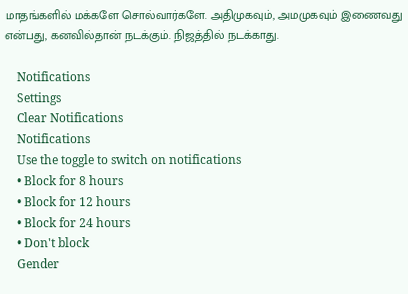மாதங்களில் மக்களே சொல்வார்களே. அதிமுகவும், அமமுகவும் இணைவது என்பது, கனவில்தான் நடக்கும். நிஜத்தில் நடக்காது.

    Notifications
    Settings
    Clear Notifications
    Notifications
    Use the toggle to switch on notifications
    • Block for 8 hours
    • Block for 12 hours
    • Block for 24 hours
    • Don't block
    Gender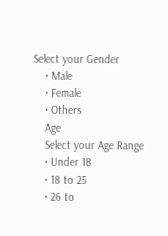Select your Gender
    • Male
    • Female
    • Others
    Age
    Select your Age Range
    • Under 18
    • 18 to 25
    • 26 to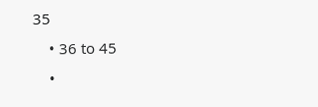35
    • 36 to 45
    •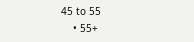45 to 55
    • 55+